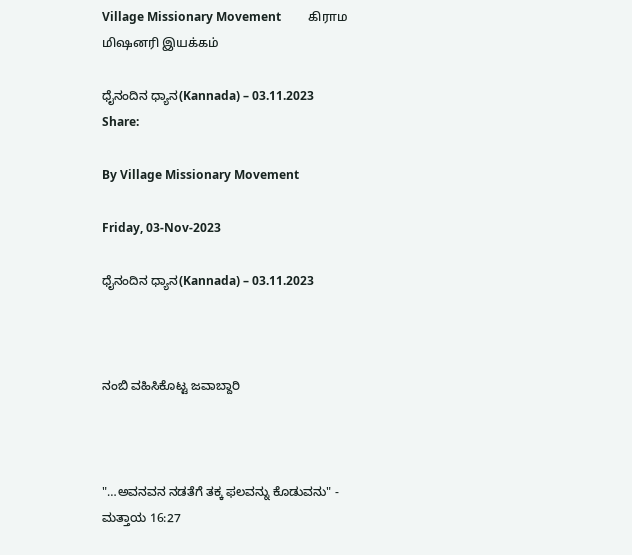Village Missionary Movement         கிராம மிஷனரி இயக்கம்

ಧೈನಂದಿನ ಧ್ಯಾನ(Kannada) – 03.11.2023
Share:

By Village Missionary Movement

Friday, 03-Nov-2023

ಧೈನಂದಿನ ಧ್ಯಾನ(Kannada) – 03.11.2023



ನಂಬಿ ವಹಿಸಿಕೊಟ್ಟ ಜವಾಬ್ದಾರಿ



"…ಅವನವನ ನಡತೆಗೆ ತಕ್ಕ ಫಲವನ್ನು ಕೊಡುವನು" - ಮತ್ತಾಯ 16:27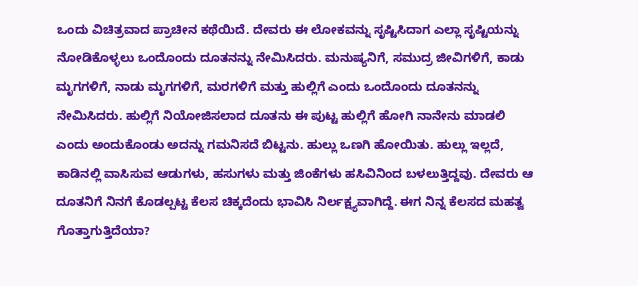ಒಂದು ವಿಚಿತ್ರವಾದ ಪ್ರಾಚೀನ ಕಥೆಯಿದೆ. ದೇವರು ಈ ಲೋಕವನ್ನು ಸೃಷ್ಟಿಸಿದಾಗ ಎಲ್ಲಾ ಸೃಷ್ಟಿಯನ್ನು ನೋಡಿಕೊಳ್ಳಲು ಒಂದೊಂದು ದೂತನನ್ನು ನೇಮಿಸಿದರು. ಮನುಷ್ಯನಿಗೆ, ಸಮುದ್ರ ಜೀವಿಗಳಿಗೆ, ಕಾಡು ಮೃಗಗಳಿಗೆ, ನಾಡು ಮೃಗಗಳಿಗೆ, ಮರಗಳಿಗೆ ಮತ್ತು ಹುಲ್ಲಿಗೆ ಎಂದು ಒಂದೊಂದು ದೂತನನ್ನು ನೇಮಿಸಿದರು. ಹುಲ್ಲಿಗೆ ನಿಯೋಜಿಸಲಾದ ದೂತನು ಈ ಪುಟ್ಟ ಹುಲ್ಲಿಗೆ ಹೋಗಿ ನಾನೇನು ಮಾಡಲಿ ಎಂದು ಅಂದುಕೊಂಡು ಅದನ್ನು ಗಮನಿಸದೆ ಬಿಟ್ಟನು. ಹುಲ್ಲು ಒಣಗಿ ಹೋಯಿತು. ಹುಲ್ಲು ಇಲ್ಲದೆ, ಕಾಡಿನಲ್ಲಿ ವಾಸಿಸುವ ಆಡುಗಳು, ಹಸುಗಳು ಮತ್ತು ಜಿಂಕೆಗಳು ಹಸಿವಿನಿಂದ ಬಳಲುತ್ತಿದ್ದವು. ದೇವರು ಆ ದೂತನಿಗೆ ನಿನಗೆ ಕೊಡಲ್ಪಟ್ಟ ಕೆಲಸ ಚಿಕ್ಕದೆಂದು ಭಾವಿಸಿ ನಿರ್ಲಕ್ಷ್ಯವಾಗಿದ್ದೆ. ಈಗ ನಿನ್ನ ಕೆಲಸದ ಮಹತ್ವ ಗೊತ್ತಾಗುತ್ತಿದೆಯಾ?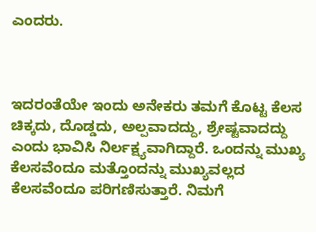ಎಂದರು.



ಇದರಂತೆಯೇ ಇಂದು ಅನೇಕರು ತಮಗೆ ಕೊಟ್ಟ ಕೆಲಸ ಚಿಕ್ಕದು, ದೊಡ್ಡದು, ಅಲ್ಪವಾದದ್ದು, ಶ್ರೇಷ್ಟವಾದದ್ದು ಎಂದು ಭಾವಿಸಿ ನಿರ್ಲಕ್ಷ್ಯವಾಗಿದ್ದಾರೆ. ಒಂದನ್ನು ಮುಖ್ಯ ಕೆಲಸವೆಂದೂ ಮತ್ತೊಂದನ್ನು ಮುಖ್ಯವಲ್ಲದ ಕೆಲಸವೆಂದೂ ಪರಿಗಣಿಸುತ್ತಾರೆ. ನಿಮಗೆ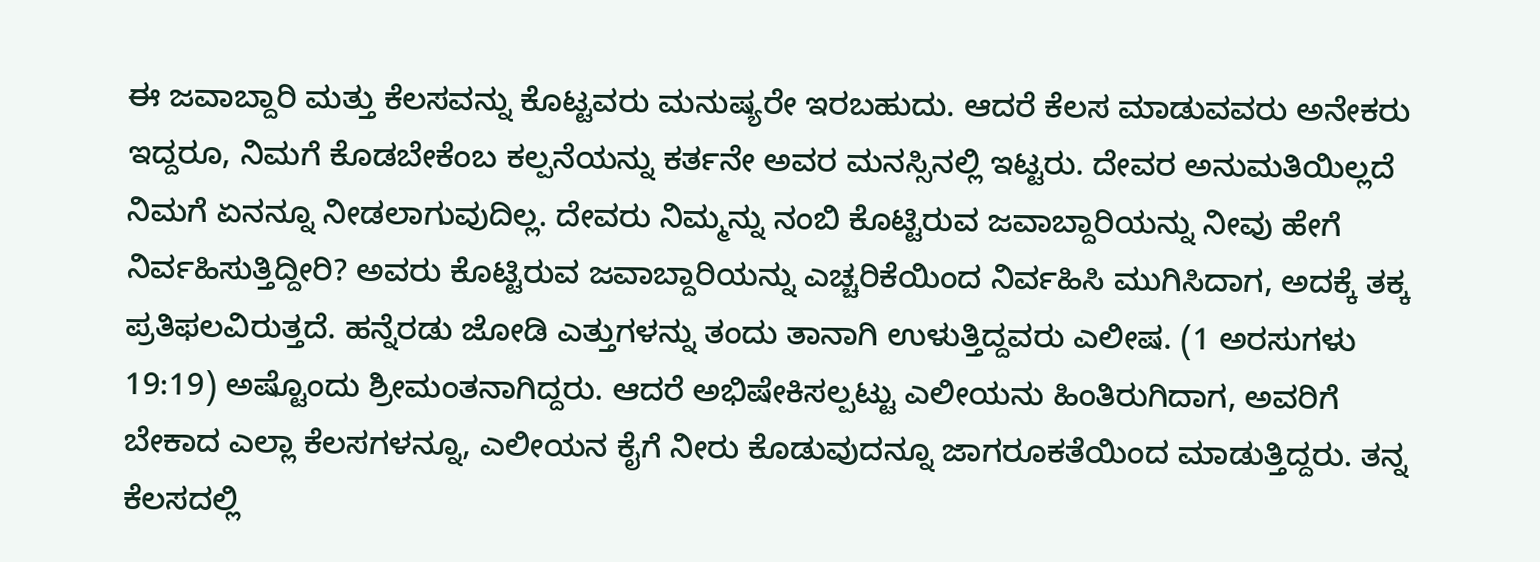ಈ ಜವಾಬ್ದಾರಿ ಮತ್ತು ಕೆಲಸವನ್ನು ಕೊಟ್ಟವರು ಮನುಷ್ಯರೇ ಇರಬಹುದು. ಆದರೆ ಕೆಲಸ ಮಾಡುವವರು ಅನೇಕರು ಇದ್ದರೂ, ನಿಮಗೆ ಕೊಡಬೇಕೆಂಬ ಕಲ್ಪನೆಯನ್ನು ಕರ್ತನೇ ಅವರ ಮನಸ್ಸಿನಲ್ಲಿ ಇಟ್ಟರು. ದೇವರ ಅನುಮತಿಯಿಲ್ಲದೆ ನಿಮಗೆ ಏನನ್ನೂ ನೀಡಲಾಗುವುದಿಲ್ಲ. ದೇವರು ನಿಮ್ಮನ್ನು ನಂಬಿ ಕೊಟ್ಟಿರುವ ಜವಾಬ್ದಾರಿಯನ್ನು ನೀವು ಹೇಗೆ ನಿರ್ವಹಿಸುತ್ತಿದ್ದೀರಿ? ಅವರು ಕೊಟ್ಟಿರುವ ಜವಾಬ್ದಾರಿಯನ್ನು ಎಚ್ಚರಿಕೆಯಿಂದ ನಿರ್ವಹಿಸಿ ಮುಗಿಸಿದಾಗ, ಅದಕ್ಕೆ ತಕ್ಕ ಪ್ರತಿಫಲವಿರುತ್ತದೆ. ಹನ್ನೆರಡು ಜೋಡಿ ಎತ್ತುಗಳನ್ನು ತಂದು ತಾನಾಗಿ ಉಳುತ್ತಿದ್ದವರು ಎಲೀಷ. (1 ಅರಸುಗಳು 19:19) ಅಷ್ಟೊಂದು ಶ್ರೀಮಂತನಾಗಿದ್ದರು. ಆದರೆ ಅಭಿಷೇಕಿಸಲ್ಪಟ್ಟು ಎಲೀಯನು ಹಿಂತಿರುಗಿದಾಗ, ಅವರಿಗೆ ಬೇಕಾದ ಎಲ್ಲಾ ಕೆಲಸಗಳನ್ನೂ, ಎಲೀಯನ ಕೈಗೆ ನೀರು ಕೊಡುವುದನ್ನೂ ಜಾಗರೂಕತೆಯಿಂದ ಮಾಡುತ್ತಿದ್ದರು. ತನ್ನ ಕೆಲಸದಲ್ಲಿ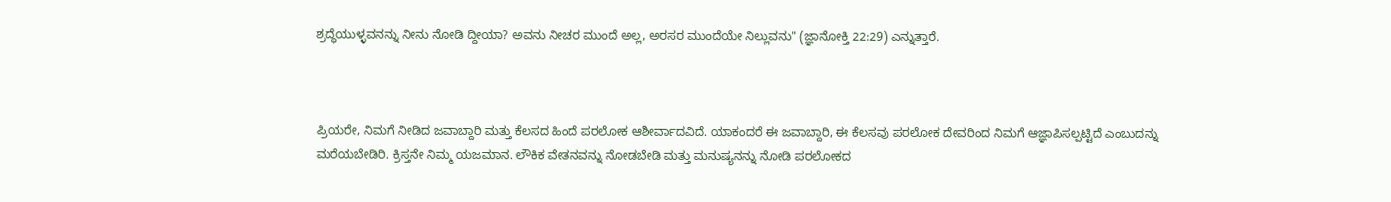ಶ್ರದ್ಧೆಯುಳ್ಳವನನ್ನು ನೀನು ನೋಡಿ ದ್ದೀಯಾ? ಅವನು ನೀಚರ ಮುಂದೆ ಅಲ್ಲ, ಅರಸರ ಮುಂದೆಯೇ ನಿಲ್ಲುವನು" (ಜ್ಞಾನೋಕ್ತಿ 22:29) ಎನ್ನುತ್ತಾರೆ.



ಪ್ರಿಯರೇ, ನಿಮಗೆ ನೀಡಿದ ಜವಾಬ್ದಾರಿ ಮತ್ತು ಕೆಲಸದ ಹಿಂದೆ ಪರಲೋಕ ಆಶೀರ್ವಾದವಿದೆ. ಯಾಕಂದರೆ ಈ ಜವಾಬ್ದಾರಿ, ಈ ಕೆಲಸವು ಪರಲೋಕ ದೇವರಿಂದ ನಿಮಗೆ ಆಜ್ಞಾಪಿಸಲ್ಪಟ್ಟಿದೆ ಎಂಬುದನ್ನು ಮರೆಯಬೇಡಿರಿ. ಕ್ರಿಸ್ತನೇ ನಿಮ್ಮ ಯಜಮಾನ. ಲೌಕಿಕ ವೇತನವನ್ನು ನೋಡಬೇಡಿ ಮತ್ತು ಮನುಷ್ಯನನ್ನು ನೋಡಿ ಪರಲೋಕದ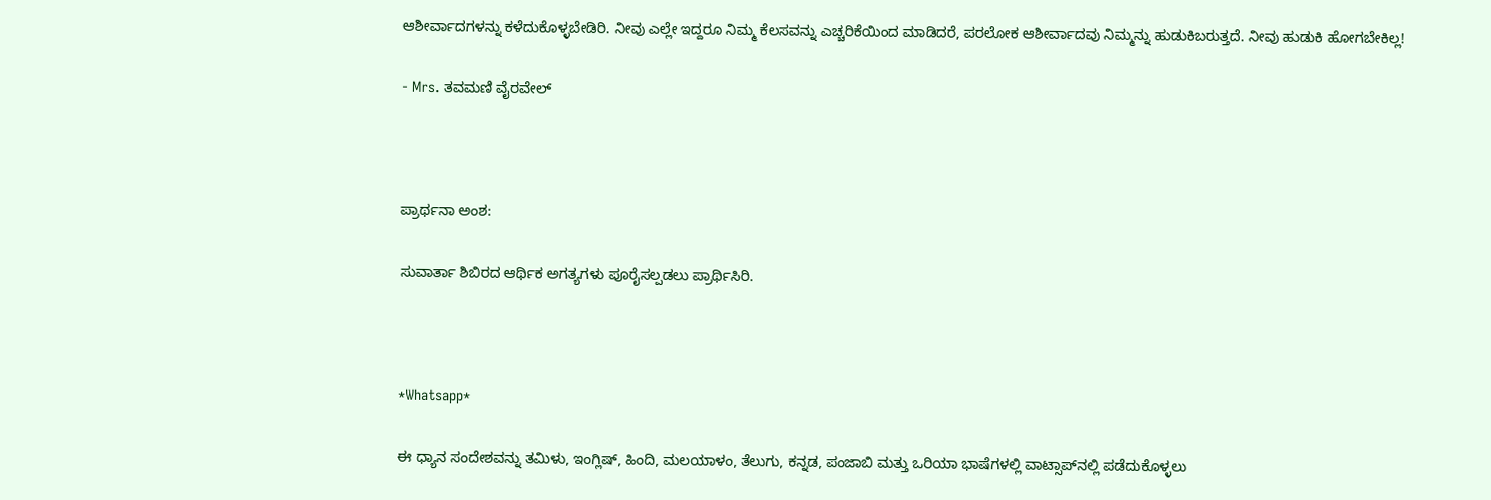ಆಶೀರ್ವಾದಗಳನ್ನು ಕಳೆದುಕೊಳ್ಳಬೇಡಿರಿ. ನೀವು ಎಲ್ಲೇ ಇದ್ದರೂ ನಿಮ್ಮ ಕೆಲಸವನ್ನು ಎಚ್ಚರಿಕೆಯಿಂದ ಮಾಡಿದರೆ, ಪರಲೋಕ ಆಶೀರ್ವಾದವು ನಿಮ್ಮನ್ನು ಹುಡುಕಿಬರುತ್ತದೆ. ನೀವು ಹುಡುಕಿ ಹೋಗಬೇಕಿಲ್ಲ!

- Mrs. ತವಮಣಿ ವೈರವೇಲ್



ಪ್ರಾರ್ಥನಾ ಅಂಶ:

ಸುವಾರ್ತಾ ಶಿಬಿರದ ಆರ್ಥಿಕ ಅಗತ್ಯಗಳು ಪೂರೈಸಲ್ಪಡಲು ಪ್ರಾರ್ಥಿಸಿರಿ.



*Whatsapp*

ಈ ಧ್ಯಾನ ಸಂದೇಶವನ್ನು ತಮಿಳು, ಇಂಗ್ಲಿಷ್, ಹಿಂದಿ, ಮಲಯಾಳಂ, ತೆಲುಗು, ಕನ್ನಡ, ಪಂಜಾಬಿ ಮತ್ತು ಒರಿಯಾ ಭಾಷೆಗಳಲ್ಲಿ ವಾಟ್ಸಾಪ್‌ನಲ್ಲಿ ಪಡೆದುಕೊಳ್ಳಲು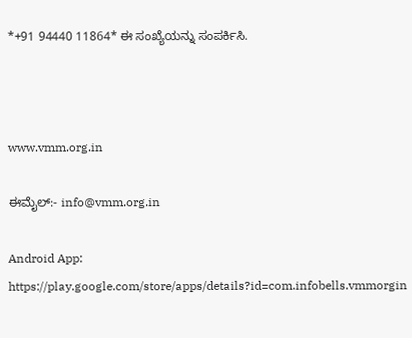*+91 94440 11864* ಈ ಸಂಖ್ಯೆಯನ್ನು ಸಂಪರ್ಕಿಸಿ.



www.vmm.org.in

ಈಮೈಲ್:- info@vmm.org.in

Android App: https://play.google.com/store/apps/details?id=com.infobells.vmmorgin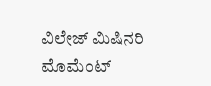ವಿಲೇಜ್ ಮಿಷಿನರಿ ಮೊಮೆಂಟ್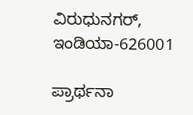ವಿರುಧುನಗರ್, ಇಂಡಿಯಾ-626001

ಪ್ರಾರ್ಥನಾ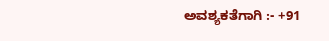ಅವಶ್ಯಕತೆಗಾಗಿ :- +91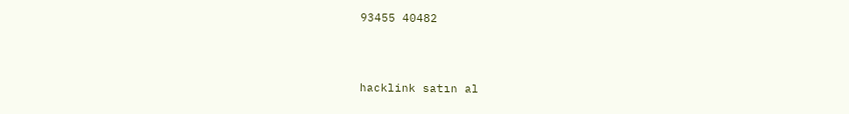93455 40482



hacklink satın al